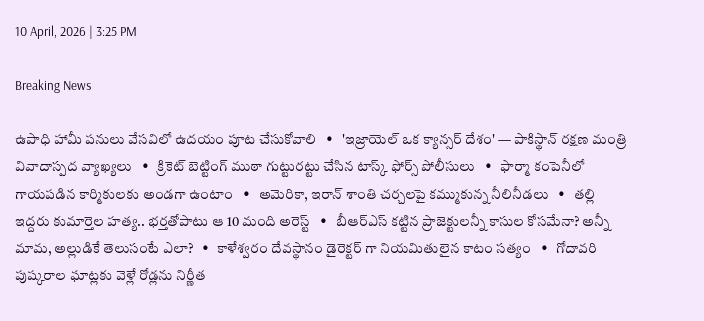10 April, 2026 | 3:25 PM

Breaking News

ఉపాధి హామీ పనులు వేసవిలో ఉదయం పూట చేసుకోవాలి   •   'ఇజ్రాయెల్ ఒక క్యాన్సర్ దేశం' — పాకిస్థాన్ రక్షణ మంత్రి వివాదాస్పద వ్యాఖ్యలు   •   క్రికెట్ బెట్టింగ్ ముఠా గుట్టురట్టు చేసిన టాస్క్ ఫోర్స్ పోలీసులు   •   ఫార్మా కంపెనీలో గాయపడిన కార్మికులకు అండగా ఉంటాం   •   అమెరికా, ఇరాన్ శాంతి చర్చలపై కమ్ముకున్న నీలినీడలు   •   తల్లి ఇద్దరు కుమార్తెల హత్య.. భర్తతోపాటు ఆ 10 మంది అరెస్ట్   •   బీఆర్ఎస్ కట్టిన ప్రాజెక్టులన్నీ కాసుల కోసమేనా? అన్నీ మామ, అల్లుడికే తెలుసంటే ఎలా?   •   కాళేశ్వరం దేవస్థానం డైరెక్టర్ గా నియమితులైన కాటం సత్యం   •   గోదావరి పుష్కరాల ఘాట్లకు వెళ్లే రోడ్లను నిర్ణీత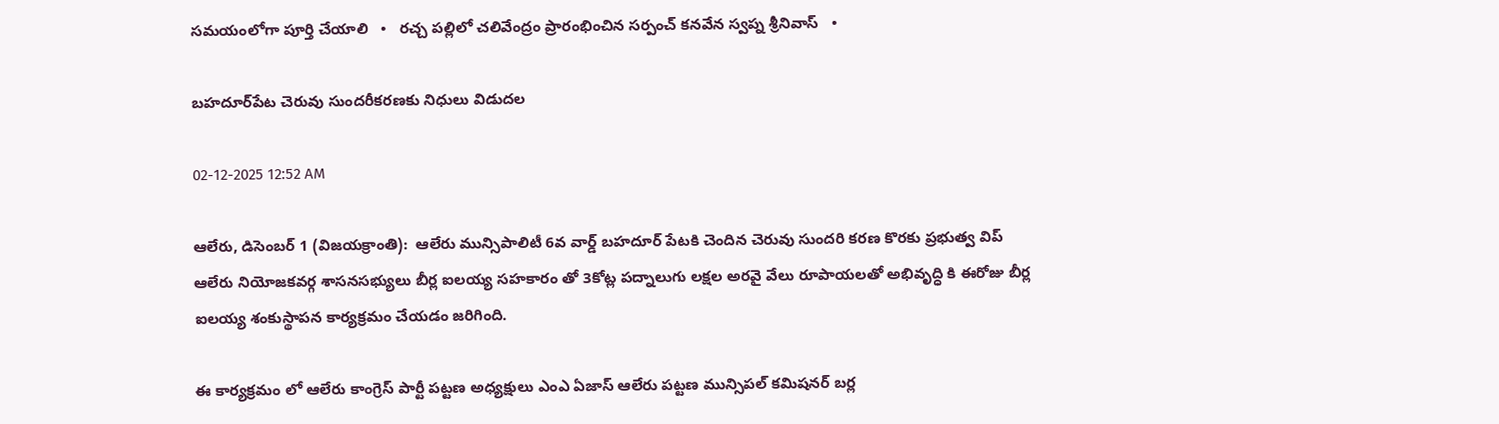సమయంలోగా పూర్తి చేయాలి   •   రచ్చ పల్లిలో చలివేంద్రం ప్రారంభించిన సర్పంచ్ కనవేన స్వప్న శ్రీనివాస్   •

బహదూర్‌పేట చెరువు సుందరీకరణకు నిధులు విడుదల

02-12-2025 12:52 AM

ఆలేరు, డిసెంబర్ 1 (విజయక్రాంతి):  ఆలేరు మున్సిపాలిటీ 6వ వార్డ్ బహదూర్ పేటకి చెందిన చెరువు సుందరి కరణ కొరకు ప్రభుత్వ విప్ ఆలేరు నియోజకవర్గ శాసనసభ్యులు బీర్ల ఐలయ్య సహకారం తో 3కోట్ల పద్నాలుగు లక్షల అరవై వేలు రూపాయలతో అభివృద్ధి కి ఈరోజు బీర్ల ఐలయ్య శంకుస్థాపన కార్యక్రమం చేయడం జరిగింది.

ఈ కార్యక్రమం లో ఆలేరు కాంగ్రెస్ పార్టీ పట్టణ అధ్యక్షులు ఎంఎ ఏజాస్ ఆలేరు పట్టణ మున్సిపల్ కమిషనర్ బర్ల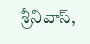శ్రీనివాస్,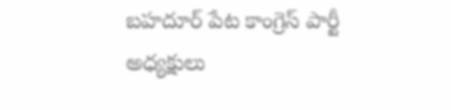బహదూర్ పేట కాంగ్రెస్ పార్టీ అధ్యక్షులు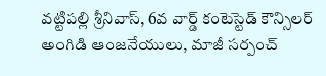వట్టిపల్లి శ్రీనివాస్, 6వ వార్డ్ కంటెస్టెడ్ కౌన్సిలర్ అంగిడి ఆంజనేయులు, మాజీ సర్పంచ్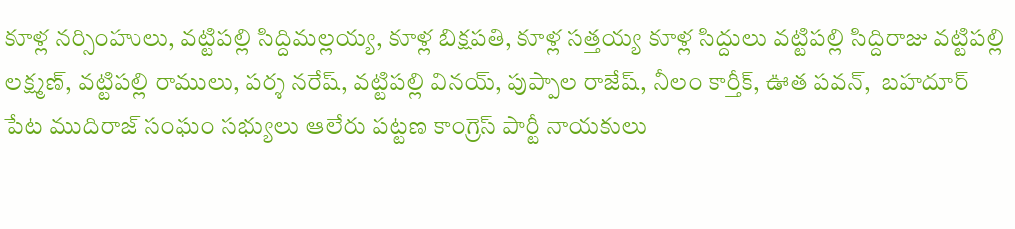కూళ్ల నర్సింహులు, వట్టిపల్లి సిద్దిమల్లయ్య, కూళ్ల బిక్షపతి, కూళ్ల సత్తయ్య కూళ్ల సిద్దులు వట్టిపల్లి సిద్దిరాజు వట్టిపల్లి లక్ష్మణ్, వట్టిపల్లి రాములు, పర్శ నరేష్, వట్టిపల్లి వినయ్, పుప్పాల రాజేష్, నీలం కార్తీక్, ఊత పవన్,  బహదూర్ పేట ముదిరాజ్ సంఘం సభ్యులు ఆలేరు పట్టణ కాంగ్రెస్ పార్టీ నాయకులు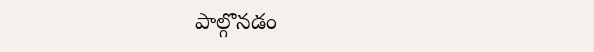పాల్గొనడం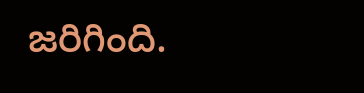జరిగింది.